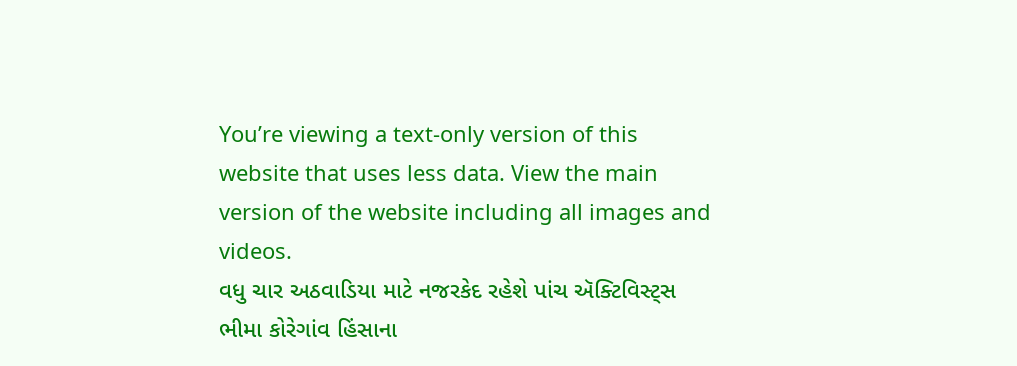You’re viewing a text-only version of this website that uses less data. View the main version of the website including all images and videos.
વધુ ચાર અઠવાડિયા માટે નજરકેદ રહેશે પાંચ ઍક્ટિવિસ્ટ્સ
ભીમા કોરેગાંવ હિંસાના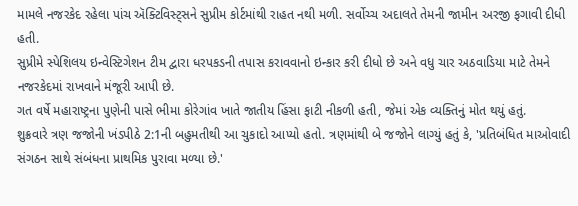મામલે નજરકેદ રહેલા પાંચ ઍક્ટિવિસ્ટ્સને સુપ્રીમ કોર્ટમાંથી રાહત નથી મળી. સર્વોચ્ચ અદાલતે તેમની જામીન અરજી ફગાવી દીધી હતી.
સુપ્રીમે સ્પેશિલય ઇન્વેસ્ટિગેશન ટીમ દ્વારા ધરપકડની તપાસ કરાવવાનો ઇન્કાર કરી દીધો છે અને વધુ ચાર અઠવાડિયા માટે તેમને નજરકેદમાં રાખવાને મંજૂરી આપી છે.
ગત વર્ષે મહારાષ્ટ્રના પુણેની પાસે ભીમા કોરેગાંવ ખાતે જાતીય હિંસા ફાટી નીકળી હતી, જેમાં એક વ્યક્તિનું મોત થયું હતું.
શુક્રવારે ત્રણ જજોની ખંડપીઠે 2:1ની બહુમતીથી આ ચુકાદો આપ્યો હતો. ત્રણમાંથી બે જજોને લાગ્યું હતું કે, 'પ્રતિબંધિત માઓવાદી સંગઠન સાથે સંબંધના પ્રાથમિક પુરાવા મળ્યા છે.'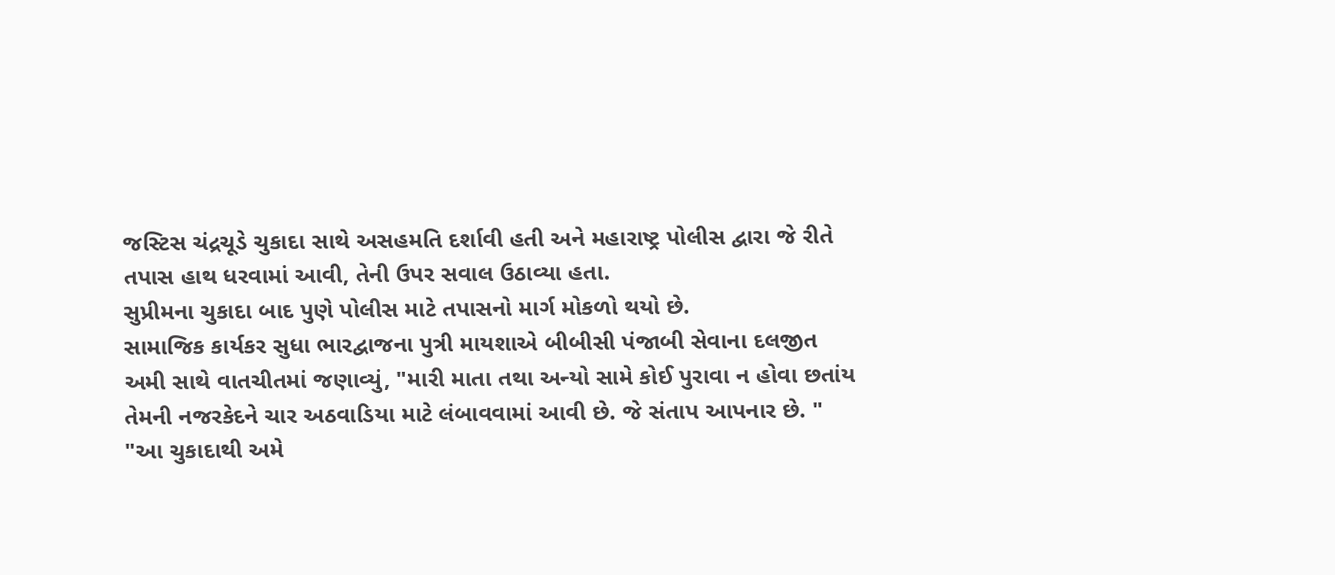જસ્ટિસ ચંદ્રચૂડે ચુકાદા સાથે અસહમતિ દર્શાવી હતી અને મહારાષ્ટ્ર પોલીસ દ્વારા જે રીતે તપાસ હાથ ધરવામાં આવી, તેની ઉપર સવાલ ઉઠાવ્યા હતા.
સુપ્રીમના ચુકાદા બાદ પુણે પોલીસ માટે તપાસનો માર્ગ મોકળો થયો છે.
સામાજિક કાર્યકર સુધા ભારદ્વાજના પુત્રી માયશાએ બીબીસી પંજાબી સેવાના દલજીત અમી સાથે વાતચીતમાં જણાવ્યું, "મારી માતા તથા અન્યો સામે કોઈ પુરાવા ન હોવા છતાંય તેમની નજરકેદને ચાર અઠવાડિયા માટે લંબાવવામાં આવી છે. જે સંતાપ આપનાર છે. "
"આ ચુકાદાથી અમે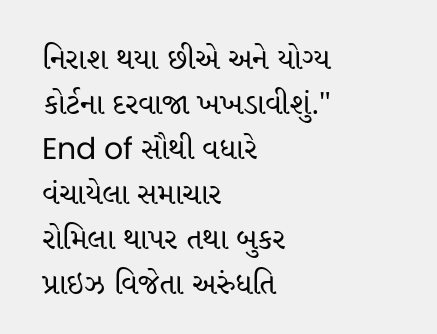નિરાશ થયા છીએ અને યોગ્ય કોર્ટના દરવાજા ખખડાવીશું."
End of સૌથી વધારે વંચાયેલા સમાચાર
રોમિલા થાપર તથા બુકર પ્રાઇઝ વિજેતા અરુંધતિ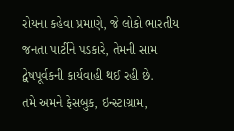રોયના કહેવા પ્રમાણે, જે લોકો ભારતીય જનતા પાર્ટીને પડકારે, તેમની સામ દ્વેષપૂર્વકની કાર્યવાહી થઈ રહી છે.
તમે અમને ફેસબુક, ઇન્સ્ટાગ્રામ,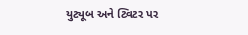યુટ્યૂબ અને ટ્વિટર પર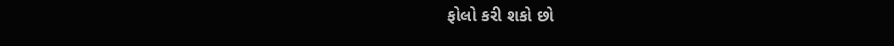ફોલો કરી શકો છો